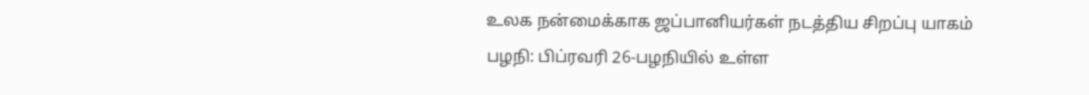உலக நன்மைக்காக ஜப்பானியர்கள் நடத்திய சிறப்பு யாகம்
பழநி: பிப்ரவரி 26-பழநியில் உள்ள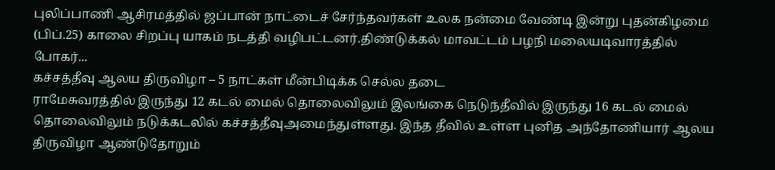புலிப்பாணி ஆசிரமத்தில் ஜப்பான் நாட்டைச் சேர்ந்தவர்கள் உலக நன்மை வேண்டி இன்று புதன்கிழமை (பிப்.25) காலை சிறப்பு யாகம் நடத்தி வழிபட்டனர்.திண்டுக்கல் மாவட்டம் பழநி மலையடிவாரத்தில் போகர்...
கச்சத்தீவு ஆலய திருவிழா – 5 நாட்கள் மீன்பிடிக்க செல்ல தடை
ராமேசுவரத்தில் இருந்து 12 கடல் மைல் தொலைவிலும் இலங்கை நெடுந்தீவில் இருந்து 16 கடல் மைல் தொலைவிலும் நடுக்கடலில் கச்சத்தீவுஅமைந்துள்ளது. இந்த தீவில் உள்ள புனித அந்தோணியார் ஆலய திருவிழா ஆண்டுதோறும்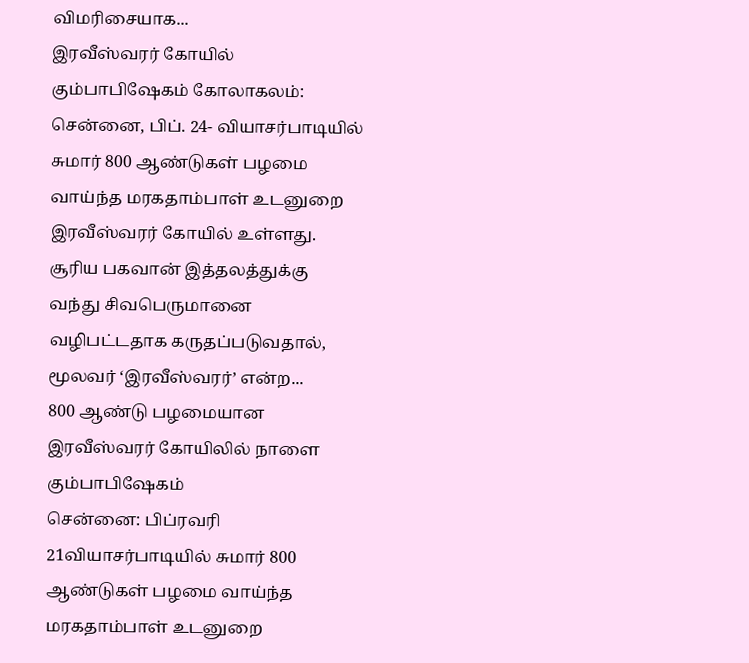விமரிசையாக...
இரவீஸ்வரர் கோயில் கும்பாபிஷேகம் கோலாகலம்:
சென்னை, பிப். 24- வியாசர்பாடியில் சுமார் 800 ஆண்டுகள் பழமை வாய்ந்த மரகதாம்பாள் உடனுறை இரவீஸ்வரர் கோயில் உள்ளது. சூரிய பகவான் இத்தலத்துக்கு வந்து சிவபெருமானை வழிபட்டதாக கருதப்படுவதால், மூலவர் ‘இரவீஸ்வரர்’ என்ற...
800 ஆண்டு பழமையான இரவீஸ்வரர் கோயிலில் நாளை கும்பாபிஷேகம்
சென்னை: பிப்ரவரி 21வியாசர்பாடியில் சுமார் 800 ஆண்டுகள் பழமை வாய்ந்த மரகதாம்பாள் உடனுறை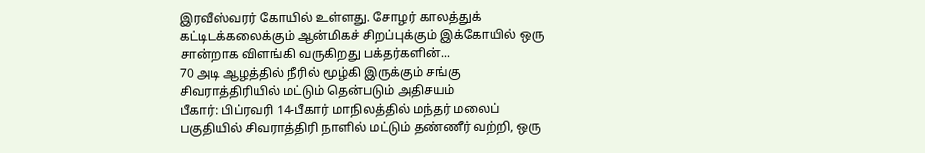இரவீஸ்வரர் கோயில் உள்ளது. சோழர் காலத்துக் கட்டிடக்கலைக்கும் ஆன்மிகச் சிறப்புக்கும் இக்கோயில் ஒரு சான்றாக விளங்கி வருகிறது பக்தர்களின்...
70 அடி ஆழத்தில் நீரில் மூழ்கி இருக்கும் சங்கு சிவராத்திரியில் மட்டும் தென்படும் அதிசயம்
பீகார்: பிப்ரவரி 14-பீகார் மாநிலத்தில் மந்தர் மலைப் பகுதியில் சிவராத்திரி நாளில் மட்டும் தண்ணீர் வற்றி, ஒரு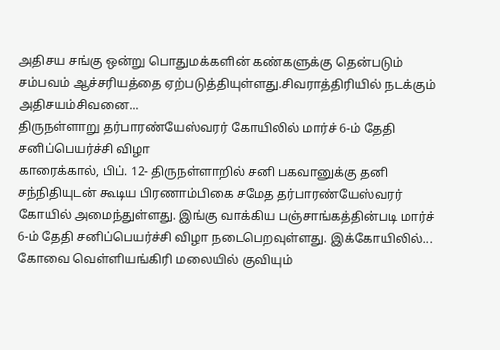அதிசய சங்கு ஒன்று பொதுமக்களின் கண்களுக்கு தென்படும் சம்பவம் ஆச்சரியத்தை ஏற்படுத்தியுள்ளது.சிவராத்திரியில் நடக்கும் அதிசயம்சிவனை...
திருநள்ளாறு தர்பாரண்யேஸ்வரர் கோயிலில் மார்ச் 6-ம் தேதி சனிப்பெயர்ச்சி விழா
காரைக்கால், பிப். 12- திருநள்ளாறில் சனி பகவானுக்கு தனி சந்நிதியுடன் கூடிய பிரணாம்பிகை சமேத தர்பாரண்யேஸ்வரர் கோயில் அமைந்துள்ளது. இங்கு வாக்கிய பஞ்சாங்கத்தின்படி மார்ச் 6-ம் தேதி சனிப்பெயர்ச்சி விழா நடைபெறவுள்ளது. இக்கோயிலில்...
கோவை வெள்ளியங்கிரி மலையில் குவியும்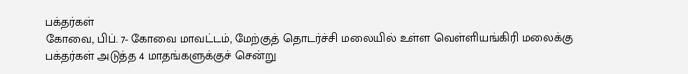பக்தர்கள்
கோவை, பிப். 7- கோவை மாவட்டம், மேற்குத் தொடர்ச்சி மலையில் உள்ள வெள்ளியங்கிரி மலைக்கு பக்தர்கள் அடுத்த 4 மாதங்களுக்குச் சென்று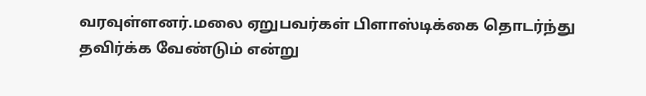வரவுள்ளனர்.மலை ஏறுபவர்கள் பிளாஸ்டிக்கை தொடர்ந்து தவிர்க்க வேண்டும் என்று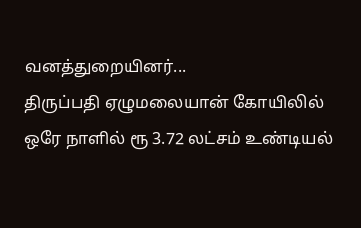வனத்துறையினர்...
திருப்பதி ஏழுமலையான் கோயிலில் ஒரே நாளில் ரூ 3.72 லட்சம் உண்டியல்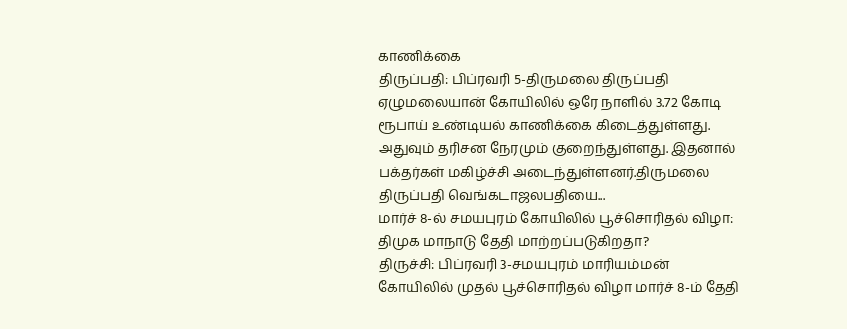காணிக்கை
திருப்பதி: பிப்ரவரி 5-திருமலை திருப்பதி ஏழுமலையான் கோயிலில் ஒரே நாளில் 3.72 கோடி ரூபாய் உண்டியல் காணிக்கை கிடைத்துள்ளது. அதுவும் தரிசன நேரமும் குறைந்துள்ளது. இதனால் பக்தர்கள் மகிழ்ச்சி அடைந்துள்ளனர்.திருமலை திருப்பதி வெங்கடாஜலபதியை...
மார்ச் 8-ல் சமயபுரம் கோயிலில் பூச்சொரிதல் விழா: திமுக மாநாடு தேதி மாற்றப்படுகிறதா?
திருச்சி: பிப்ரவரி 3-சமயபுரம் மாரியம்மன் கோயிலில் முதல் பூச்சொரிதல் விழா மார்ச் 8-ம் தேதி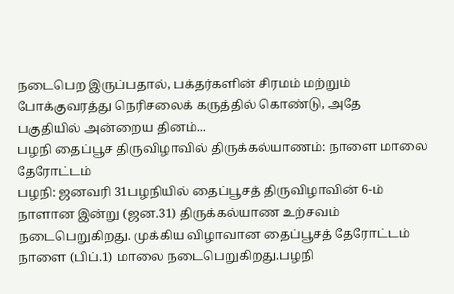நடைபெற இருப்பதால், பக்தர்களின் சிரமம் மற்றும் போக்குவரத்து நெரிசலைக் கருத்தில் கொண்டு, அதே பகுதியில் அன்றைய தினம்...
பழநி தைப்பூச திருவிழாவில் திருக்கல்யாணம்: நாளை மாலை தேரோட்டம்
பழநி: ஜனவரி 31பழநியில் தைப்பூசத் திருவிழாவின் 6-ம் நாளான இன்று (ஜன.31) திருக்கல்யாண உற்சவம் நடைபெறுகிறது. முக்கிய விழாவான தைப்பூசத் தேரோட்டம் நாளை (பிப்.1) மாலை நடைபெறுகிறது.பழநி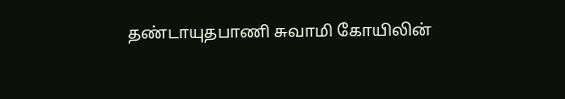தண்டாயுதபாணி சுவாமி கோயிலின்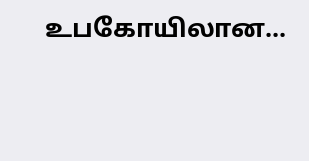உபகோயிலான...